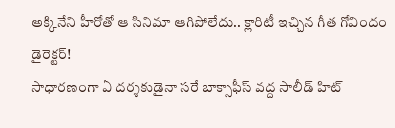అక్కినేని హీరోతో ఆ సినిమా ఆగిపోలేదు.. క్లారిటీ ఇచ్చిన గీత గోవిందం డైరెక్టర్!
సాధారణంగా ఏ దర్శకుడైనా సరే బాక్సాఫీస్ వద్ద సాలీడ్ హిట్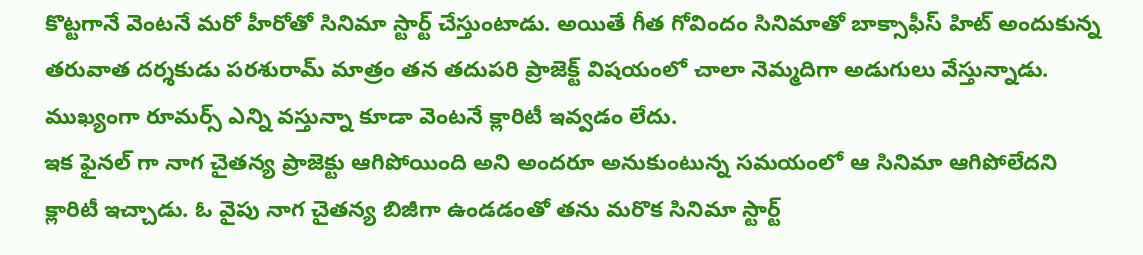కొట్టగానే వెంటనే మరో హీరోతో సినిమా స్టార్ట్ చేస్తుంటాడు. అయితే గీత గోవిందం సినిమాతో బాక్సాఫీస్ హిట్ అందుకున్న తరువాత దర్శకుడు పరశురామ్ మాత్రం తన తదుపరి ప్రాజెక్ట్ విషయంలో చాలా నెమ్మదిగా అడుగులు వేస్తున్నాడు. ముఖ్యంగా రూమర్స్ ఎన్ని వస్తున్నా కూడా వెంటనే క్లారిటీ ఇవ్వడం లేదు.
ఇక ఫైనల్ గా నాగ చైతన్య ప్రాజెక్టు ఆగిపోయింది అని అందరూ అనుకుంటున్న సమయంలో ఆ సినిమా ఆగిపోలేదని క్లారిటీ ఇచ్చాడు. ఓ వైపు నాగ చైతన్య బిజీగా ఉండడంతో తను మరొక సినిమా స్టార్ట్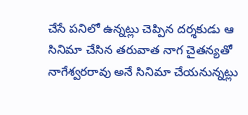చేసే పనిలో ఉన్నట్లు చెప్పిన దర్శకుడు ఆ సినిమా చేసిన తరువాత నాగ చైతన్యతో నాగేశ్వరరావు అనే సినిమా చేయనున్నట్లు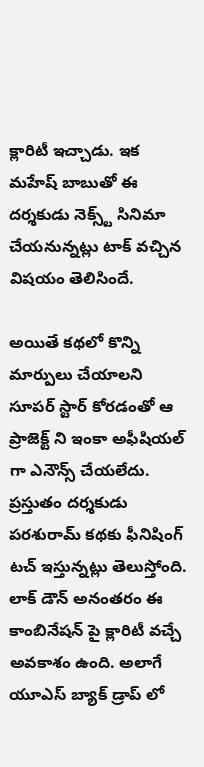క్లారిటీ ఇచ్చాడు. ఇక మహేష్ బాబుతో ఈ దర్శకుడు నెక్స్ట్ సినిమా చేయనున్నట్లు టాక్ వచ్చిన విషయం తెలిసిందే.

అయితే కథలో కొన్ని మార్పులు చేయాలని సూపర్ స్టార్ కోరడంతో ఆ ప్రాజెక్ట్ ని ఇంకా అఫీషియల్ గా ఎనౌన్స్ చేయలేదు. ప్రస్తుతం దర్శకుడు పరశురామ్ కథకు ఫీనిషింగ్ టచ్ ఇస్తున్నట్లు తెలుస్తోంది. లాక్ డౌన్ అనంతరం ఈ కాంబినేషన్ పై క్లారిటీ వచ్చే అవకాశం ఉంది. అలాగే యూఎస్ బ్యాక్ డ్రాప్ లో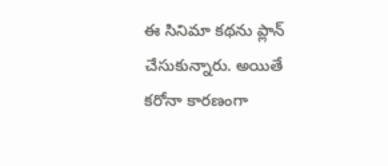ఈ సినిమా కథను ప్లాన్ చేసుకున్నారు. అయితే కరోనా కారణంగా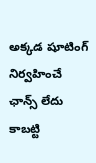అక్కడ షూటింగ్ నిర్వహించే ఛాన్స్ లేదు కాబట్టి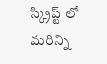స్క్రిప్ట్ లో మరిన్ని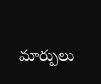మార్పులు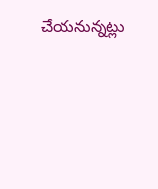చేయనున్నట్లు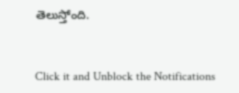తెలుస్తోంది.


Click it and Unblock the Notifications